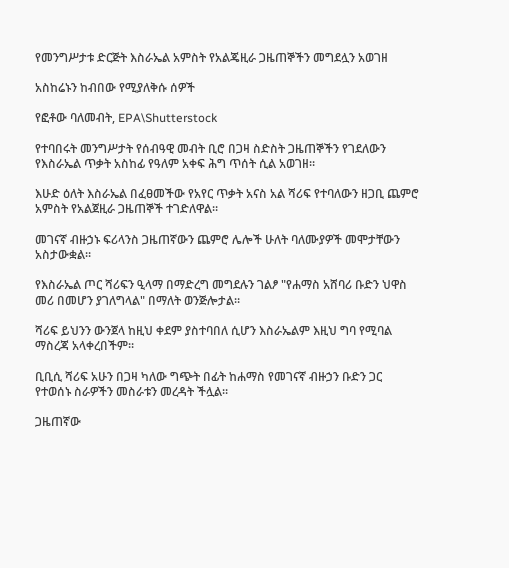የመንግሥታቱ ድርጅት እስራኤል አምስት የአልጄዚራ ጋዜጠኞችን መግደሏን አወገዘ

አስከሬኑን ከብበው የሚያለቅሱ ሰዎች

የፎቶው ባለመብት, EPA\Shutterstock

የተባበሩት መንግሥታት የሰብዓዊ መብት ቢሮ በጋዛ ስድስት ጋዜጠኞችን የገደለውን የእስራኤል ጥቃት አስከፊ የዓለም አቀፍ ሕግ ጥሰት ሲል አወገዘ።

እሁድ ዕለት እስራኤል በፈፀመችው የአየር ጥቃት አናስ አል ሻሪፍ የተባለውን ዘጋቢ ጨምሮ አምስት የአልጀዚራ ጋዜጠኞች ተገድለዋል።

መገናኛ ብዙኃኑ ፍሪላንስ ጋዜጠኛውን ጨምሮ ሌሎች ሁለት ባለሙያዎች መሞታቸውን አስታውቋል።

የእስራኤል ጦር ሻሪፍን ዒላማ በማድረግ መግደሉን ገልፆ "የሐማስ አሸባሪ ቡድን ህዋስ መሪ በመሆን ያገለግላል" በማለት ወንጅሎታል።

ሻሪፍ ይህንን ውንጀላ ከዚህ ቀደም ያስተባበለ ሲሆን እስራኤልም እዚህ ግባ የሚባል ማስረጃ አላቀረበችም።

ቢቢሲ ሻሪፍ አሁን በጋዛ ካለው ግጭት በፊት ከሐማስ የመገናኛ ብዙኃን ቡድን ጋር የተወሰኑ ስራዎችን መስራቱን መረዳት ችሏል።

ጋዜጠኛው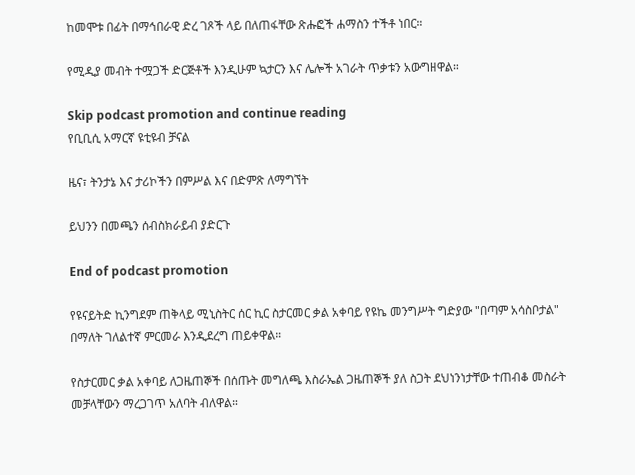ከመሞቱ በፊት በማኅበራዊ ድረ ገጾች ላይ በለጠፋቸው ጽሑፎች ሐማስን ተችቶ ነበር።

የሚዲያ መብት ተሟጋች ድርጅቶች እንዲሁም ኳታርን እና ሌሎች አገራት ጥቃቱን አውግዘዋል።

Skip podcast promotion and continue reading
የቢቢሲ አማርኛ ዩቲዩብ ቻናል

ዜና፣ ትንታኔ እና ታሪኮችን በምሥል እና በድምጽ ለማግኘት

ይህንን በመጫን ሰብስክራይብ ያድርጉ

End of podcast promotion

የዩናይትድ ኪንግደም ጠቅላይ ሚኒስትር ሰር ኪር ስታርመር ቃል አቀባይ የዩኬ መንግሥት ግድያው "በጣም አሳስቦታል" በማለት ገለልተኛ ምርመራ እንዲደረግ ጠይቀዋል።

የስታርመር ቃል አቀባይ ለጋዜጠኞች በሰጡት መግለጫ እስራኤል ጋዜጠኞች ያለ ስጋት ደህነንነታቸው ተጠብቆ መስራት መቻላቸውን ማረጋገጥ አለባት ብለዋል።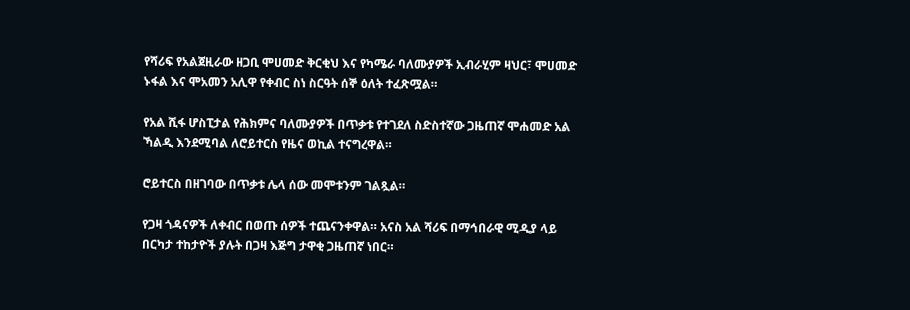የሻሪፍ የአልጀዚራው ዘጋቢ ሞሀመድ ቅርቂህ እና የካሜራ ባለሙያዎች ኢብራሂም ዛህር፣ ሞሀመድ ኑፋል እና ሞአመን አሊዋ የቀብር ስነ ስርዓት ሰኞ ዕለት ተፈጽሟል።

የአል ሺፋ ሆስፒታል የሕክምና ባለሙያዎች በጥቃቱ የተገደለ ስድስተኛው ጋዜጠኛ ሞሐመድ አል ኻልዲ እንደሚባል ለሮይተርስ የዜና ወኪል ተናግረዋል።

ሮይተርስ በዘገባው በጥቃቱ ሌላ ሰው መሞቱንም ገልጿል።

የጋዛ ጎዳናዎች ለቀብር በወጡ ሰዎች ተጨናንቀዋል። አናስ አል ሻሪፍ በማኅበራዊ ሚዲያ ላይ በርካታ ተከታዮች ያሉት በጋዛ እጅግ ታዋቂ ጋዜጠኛ ነበር።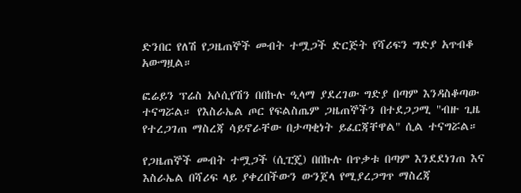ድንበር የለሽ የጋዜጠኞች መብት ተሟጋች ድርጅት የሻሪፍን ግድያ አጥብቆ አውግዟል።

ፎሬይን ፕሬስ አሶሲየሽን በበኩሉ ዒላማ ያደረገው ግድያ በጣም እንዳስቆጣው ተናግሯል። የእስራኤል ጦር የፍልስጤም ጋዜጠኞችን በተደጋጋሚ "ብዙ ጊዜ የተረጋገጠ ማስረጃ ሳይኖራቸው በታጣቂነት ይፈርጃቸዋል" ሲል ተናግሯል።

የጋዜጠኞች መብት ተሟጋች (ሲፒጄ) በበኩሉ በጥቃቱ በጣም እንደደነገጠ እና እስራኤል በሻሪፍ ላይ ያቀረበችውን ውንጀላ የሚያረጋግጥ ማስረጃ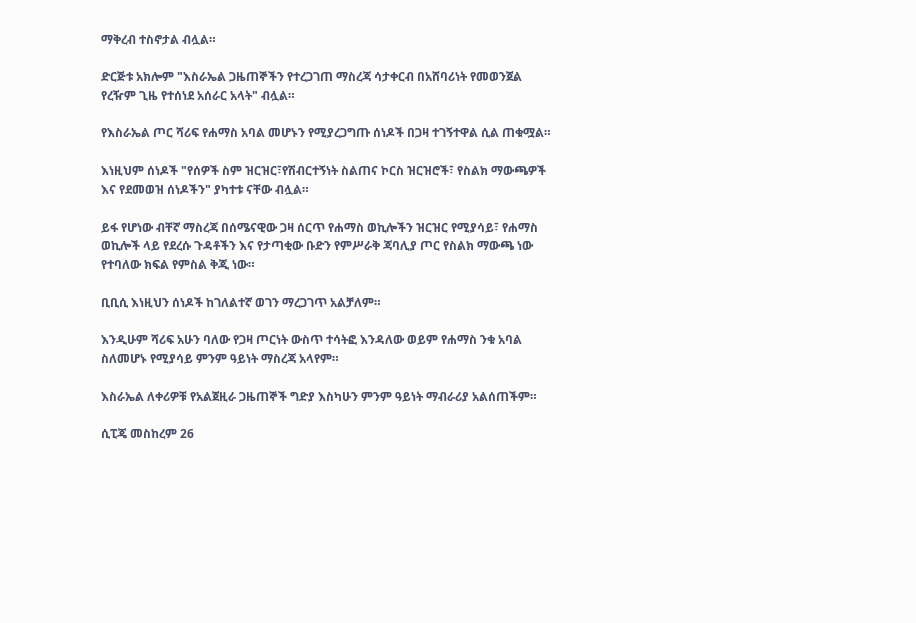ማቅረብ ተስኖታል ብሏል።

ድርጅቱ አክሎም "እስራኤል ጋዜጠኞችን የተረጋገጠ ማስረጃ ሳታቀርብ በአሸባሪነት የመወንጀል የረዥም ጊዜ የተሰነደ አሰራር አላት" ብሏል።

የእስራኤል ጦር ሻሪፍ የሐማስ አባል መሆኑን የሚያረጋግጡ ሰነዶች በጋዛ ተገኝተዋል ሲል ጠቁሟል።

እነዚህም ሰነዶች "የሰዎች ስም ዝርዝር፣የሽብርተኝነት ስልጠና ኮርስ ዝርዝሮች፣ የስልክ ማውጫዎች እና የደመወዝ ሰነዶችን" ያካተቱ ናቸው ብሏል።

ይፋ የሆነው ብቸኛ ማስረጃ በሰሜናዊው ጋዛ ሰርጥ የሐማስ ወኪሎችን ዝርዝር የሚያሳይ፣ የሐማስ ወኪሎች ላይ የደረሱ ጉዳቶችን እና የታጣቂው ቡድን የምሥራቅ ጃባሊያ ጦር የስልክ ማውጫ ነው የተባለው ክፍል የምስል ቅጂ ነው።

ቢቢሲ እነዚህን ሰነዶች ከገለልተኛ ወገን ማረጋገጥ አልቻለም።

እንዲሁም ሻሪፍ አሁን ባለው የጋዛ ጦርነት ውስጥ ተሳትፎ እንዳለው ወይም የሐማስ ንቁ አባል ስለመሆኑ የሚያሳይ ምንም ዓይነት ማስረጃ አላየም።

እስራኤል ለቀሪዎቹ የአልጀዚራ ጋዜጠኞች ግድያ እስካሁን ምንም ዓይነት ማብራሪያ አልሰጠችም።

ሲፒጄ መስከረም 26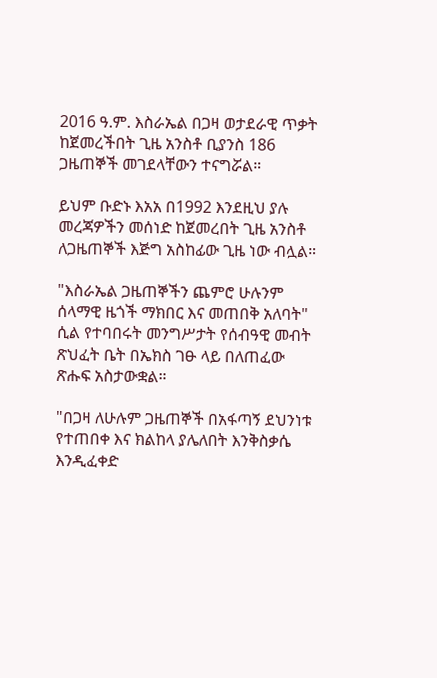2016 ዓ.ም. እስራኤል በጋዛ ወታደራዊ ጥቃት ከጀመረችበት ጊዜ አንስቶ ቢያንስ 186 ጋዜጠኞች መገደላቸውን ተናግሯል።

ይህም ቡድኑ እአአ በ1992 እንደዚህ ያሉ መረጃዎችን መሰነድ ከጀመረበት ጊዜ አንስቶ ለጋዜጠኞች እጅግ አስከፊው ጊዜ ነው ብሏል።

"እስራኤል ጋዜጠኞችን ጨምሮ ሁሉንም ሰላማዊ ዜጎች ማክበር እና መጠበቅ አለባት" ሲል የተባበሩት መንግሥታት የሰብዓዊ መብት ጽህፈት ቤት በኤክስ ገፁ ላይ በለጠፈው ጽሑፍ አስታውቋል።

"በጋዛ ለሁሉም ጋዜጠኞች በአፋጣኝ ደህንነቱ የተጠበቀ እና ክልከላ ያሌለበት እንቅስቃሴ እንዲፈቀድ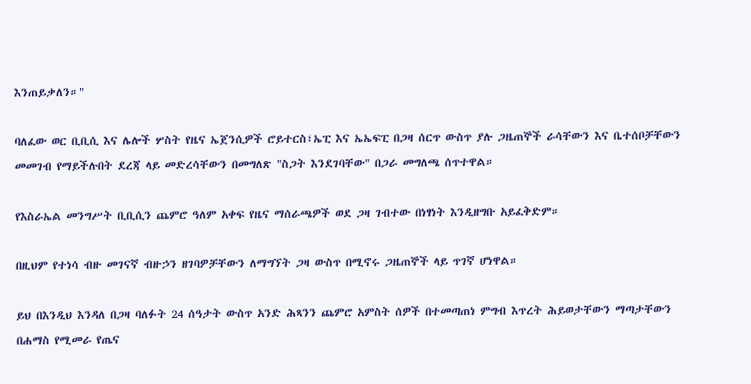እንጠይቃለን።"

ባለፈው ወር ቢቢሲ እና ሌሎች ሦስት የዜና ኤጀንሲዎች ሮይተርስ፣ኤፒ እና ኤኤፍፒ በጋዛ ሰርጥ ውስጥ ያሉ ጋዜጠኞች ራሳቸውን እና ቤተሰቦቻቸውን መመገብ የማይችሉበት ደረጃ ላይ መድረሳቸውን በመግለጽ "ስጋት እንደገባቸው" በጋራ መግለጫ ሰጥተዋል።

የእስራኤል መንግሥት ቢቢሲን ጨምሮ ዓለም አቀፍ የዜና ማሰራጫዎች ወደ ጋዛ ገብተው በነፃነት እንዲዘግቡ አይፈቅድም።

በዚህም የተነሳ ብዙ መገናኛ ብዙኃን ዘገባዎቻቸውን ለማግኘት ጋዛ ውስጥ በሚኖሩ ጋዜጠኞች ላይ ጥገኛ ሆነዋል።

ይህ በእንዲህ እንዳለ በጋዛ ባለፉት 24 ሰዓታት ውስጥ አንድ ሕጻንን ጨምሮ አምስት ሰዎች በተመጣጠነ ምግብ እጥረት ሕይወታቸውን ማጣታቸውን በሐማስ የሚመራ የጤና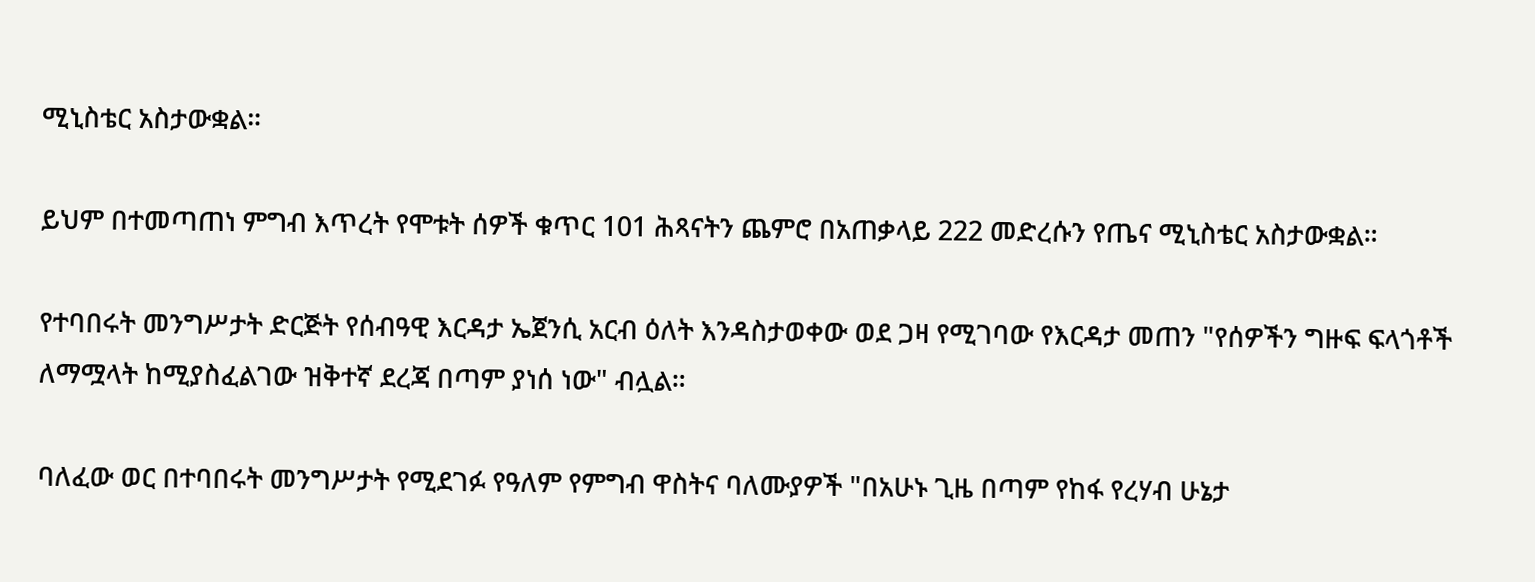ሚኒስቴር አስታውቋል።

ይህም በተመጣጠነ ምግብ እጥረት የሞቱት ሰዎች ቁጥር 101 ሕጻናትን ጨምሮ በአጠቃላይ 222 መድረሱን የጤና ሚኒስቴር አስታውቋል።

የተባበሩት መንግሥታት ድርጅት የሰብዓዊ እርዳታ ኤጀንሲ አርብ ዕለት እንዳስታወቀው ወደ ጋዛ የሚገባው የእርዳታ መጠን "የሰዎችን ግዙፍ ፍላጎቶች ለማሟላት ከሚያስፈልገው ዝቅተኛ ደረጃ በጣም ያነሰ ነው" ብሏል።

ባለፈው ወር በተባበሩት መንግሥታት የሚደገፉ የዓለም የምግብ ዋስትና ባለሙያዎች "በአሁኑ ጊዜ በጣም የከፋ የረሃብ ሁኔታ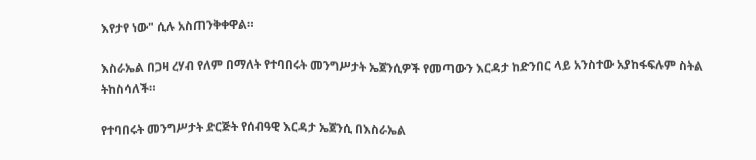እየታየ ነው" ሲሉ አስጠንቅቀዋል።

እስራኤል በጋዛ ረሃብ የለም በማለት የተባበሩት መንግሥታት ኤጀንሲዎች የመጣውን እርዳታ ከድንበር ላይ አንስተው አያከፋፍሉም ስትል ትከስሳለች።

የተባበሩት መንግሥታት ድርጅት የሰብዓዊ እርዳታ ኤጀንሲ በእስራኤል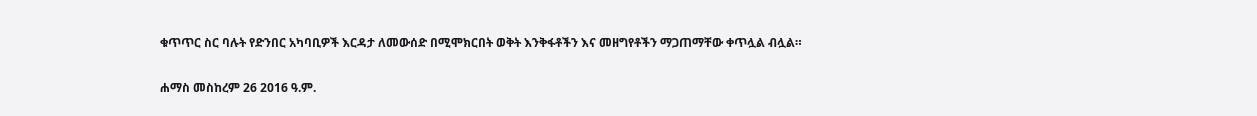ቁጥጥር ስር ባሉት የድንበር አካባቢዎች እርዳታ ለመውሰድ በሚሞክርበት ወቅት እንቅፋቶችን እና መዘግየቶችን ማጋጠማቸው ቀጥሏል ብሏል።

ሐማስ መስከረም 26 2016 ዓ.ም.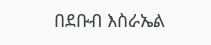በደቡብ እስራኤል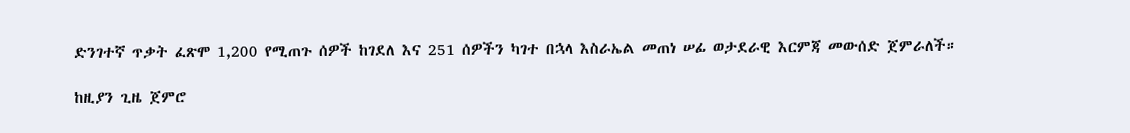ድንገተኛ ጥቃት ፈጽሞ 1,200 የሚጠጉ ሰዎች ከገደለ እና 251 ሰዎችን ካገተ በኋላ እስራኤል መጠነ ሠፊ ወታደራዊ እርምጃ መውሰድ ጀምራለች።

ከዚያን ጊዜ ጀምሮ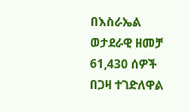በእስራኤል ወታደራዊ ዘመቻ 61,430 ሰዎች በጋዛ ተገድለዋል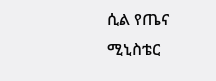ሲል የጤና ሚኒስቴር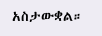አስታውቋል።